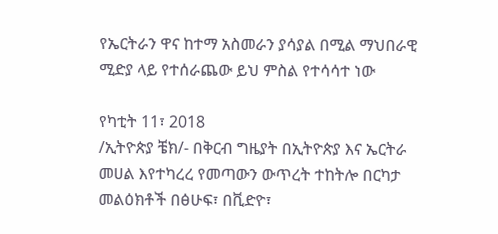የኤርትራን ዋና ከተማ አስመራን ያሳያል በሚል ማህበራዊ ሚድያ ላይ የተሰራጨው ይህ ምስል የተሳሳተ ነው

የካቲት 11፣ 2018
/ኢትዮጵያ ቼክ/- በቅርብ ግዜያት በኢትዮጵያ እና ኤርትራ መሀል እየተካረረ የመጣውን ውጥረት ተከትሎ በርካታ መልዕክቶች በፅሁፍ፣ በቪድዮ፣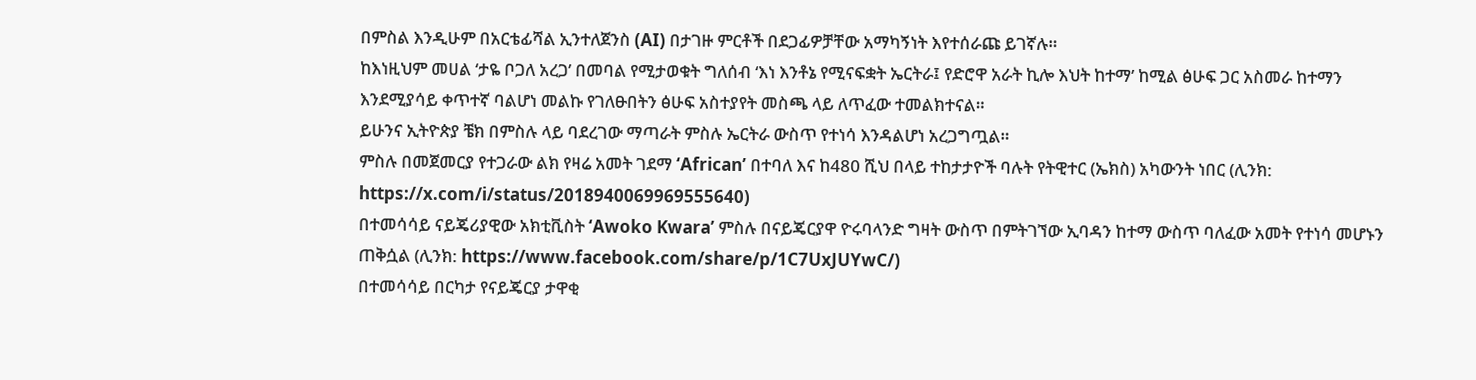በምስል እንዲሁም በአርቴፊሻል ኢንተለጀንስ (AI) በታገዙ ምርቶች በደጋፊዎቻቸው አማካኝነት እየተሰራጩ ይገኛሉ።
ከእነዚህም መሀል ‘ታዬ ቦጋለ አረጋ’ በመባል የሚታወቁት ግለሰብ ‘እነ እንቶኔ የሚናፍቋት ኤርትራ፤ የድሮዋ አራት ኪሎ እህት ከተማ’ ከሚል ፅሁፍ ጋር አስመራ ከተማን እንደሚያሳይ ቀጥተኛ ባልሆነ መልኩ የገለፁበትን ፅሁፍ አስተያየት መስጫ ላይ ለጥፈው ተመልክተናል።
ይሁንና ኢትዮጵያ ቼክ በምስሉ ላይ ባደረገው ማጣራት ምስሉ ኤርትራ ውስጥ የተነሳ እንዳልሆነ አረጋግጧል።
ምስሉ በመጀመርያ የተጋራው ልክ የዛሬ አመት ገደማ ‘African’ በተባለ እና ከ480 ሺህ በላይ ተከታታዮች ባሉት የትዊተር (ኤክስ) አካውንት ነበር (ሊንክ: https://x.com/i/status/2018940069969555640)
በተመሳሳይ ናይጄሪያዊው አክቲቪስት ‘Awoko Kwara’ ምስሉ በናይጄርያዋ ዮሩባላንድ ግዛት ውስጥ በምትገኘው ኢባዳን ከተማ ውስጥ ባለፈው አመት የተነሳ መሆኑን ጠቅሷል (ሊንክ: https://www.facebook.com/share/p/1C7UxJUYwC/)
በተመሳሳይ በርካታ የናይጄርያ ታዋቂ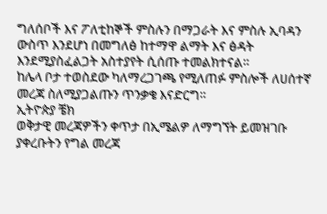ግለሰቦች እና ፖለቲከኞች ምስሉን በማጋራት እና ምስሉ ኢባዳን ውስጥ እንደሆነ በመግለፅ ከተማዋ ልማት እና ፅዳት እንደሚያስፈልጋት አስተያየት ሲሰጡ ተመልክተናል።
ከሌላ ቦታ ተወስደው ካለማረጋገጫ የሚለጠፉ ምስሎች ለሀሰተኛ መረጃ ስለሚያጋልጡን ጥንቃቄ እናድርግ።
ኢትዮጵያ ቼክ
ወቅታዊ መረጃዎችን ቀጥታ በኢሜልዎ ለማግኘት ይመዝገቡ
ያቀረቡትን የግል መረጃ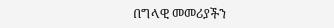በግላዊ መመሪያችን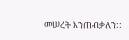መሠረት እንጠብቃለን::